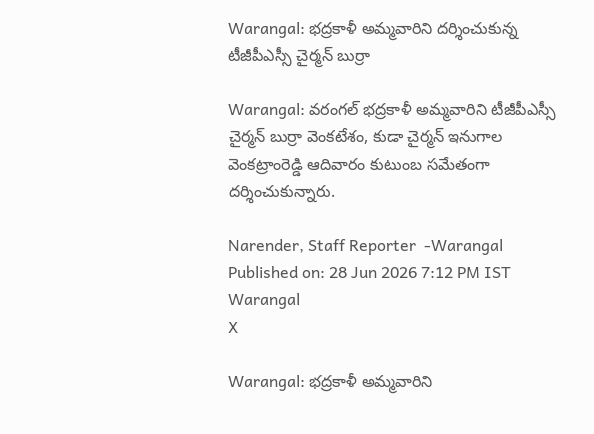Warangal: భద్రకాళీ అమ్మవారిని దర్శించుకున్న టీజీపీఎస్సీ చైర్మన్ బుర్రా

Warangal: వరంగల్ భద్రకాళీ అమ్మవారిని టీజీపీఎస్సీ చైర్మన్ బుర్రా వెంకటేశం, కుడా చైర్మన్ ఇనుగాల వెంకట్రాంరెడ్డి ఆదివారం కుటుంబ సమేతంగా దర్శించుకున్నారు.

Narender, Staff Reporter  -Warangal
Published on: 28 Jun 2026 7:12 PM IST
Warangal
X

Warangal: భద్రకాళీ అమ్మవారిని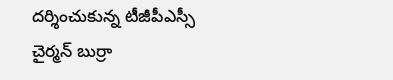దర్శించుకున్న టీజీపీఎస్సీ చైర్మన్ బుర్రా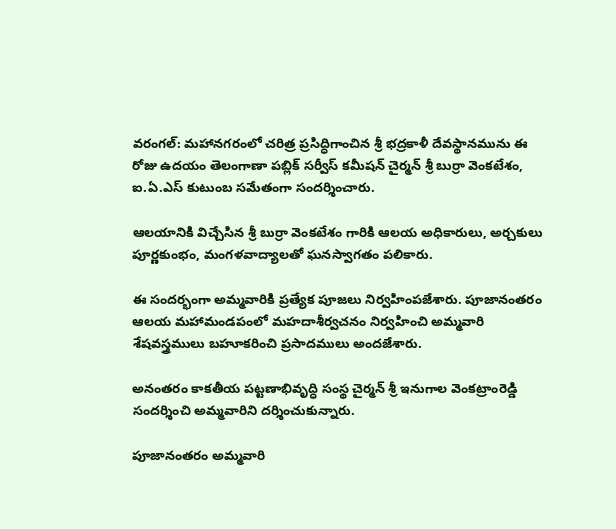వరంగల్: మహానగరంలో చరిత్ర ప్రసిద్ధిగాంచిన శ్రీ భద్రకాళీ దేవస్థానమును ఈ రోజు ఉదయం తెలంగాణా పబ్లిక్ సర్వీస్ కమీషన్ చైర్మన్ శ్రీ బుర్రా వెంకటేశం, ఐ.ఏ.ఎస్ కుటుంబ సమేతంగా సందర్శించారు.

ఆలయానికి విచ్చేసిన శ్రీ బుర్రా వెంకటేశం గారికి ఆలయ అధికారులు, అర్చకులు పూర్ణకుంభం, మంగళవాద్యాలతో ఘనస్వాగతం పలికారు.

ఈ సందర్భంగా అమ్మవారికి ప్రత్యేక పూజలు నిర్వహింపజేశారు. పూజానంతరం ఆలయ మహామండపంలో మహదాశీర్వచనం నిర్వహించి అమ్మవారి శేషవస్త్రములు బహూకరించి ప్రసాదములు అందజేశారు.

అనంతరం కాకతీయ పట్టణాభివృద్ధి సంస్థ చైర్మన్ శ్రీ ఇనుగాల వెంకట్రాంరెడ్డి సందర్శించి అమ్మవారిని దర్శించుకున్నారు.

పూజానంతరం అమ్మవారి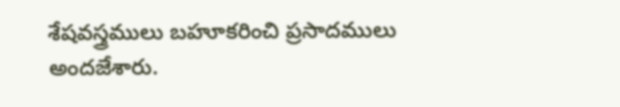శేషవస్త్రములు బహూకరించి ప్రసాదములు అందజేశారు.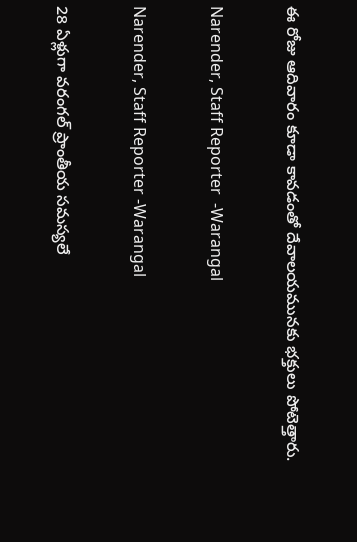ఈ రోజు ఆదివారం కూడా కావడంతో దేవాలయమునకు భక్తులు పోటెత్తారు.

Narender, Staff Reporter  -Warangal

Narender, Staff Reporter -Warangal

28 ఏళ్లుగా వరంగల్ ప్రాంతీయ సమస్యలే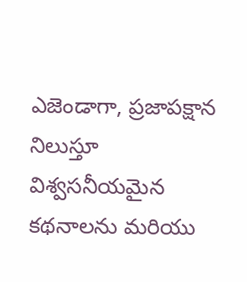ఎజెండాగా, ప్రజాపక్షాన నిలుస్తూ విశ్వసనీయమైన కథనాలను మరియు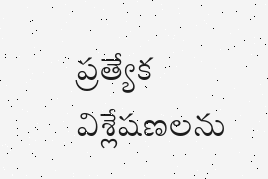ప్రత్యేక విశ్లేషణలను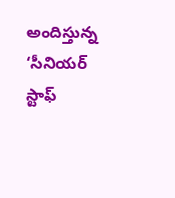అందిస్తున్న ‘సీనియర్ స్టాఫ్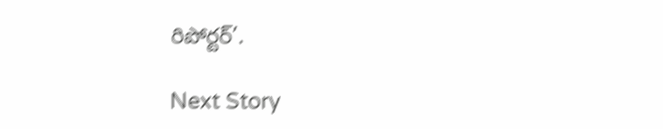రిపోర్టర్’.

Next Story